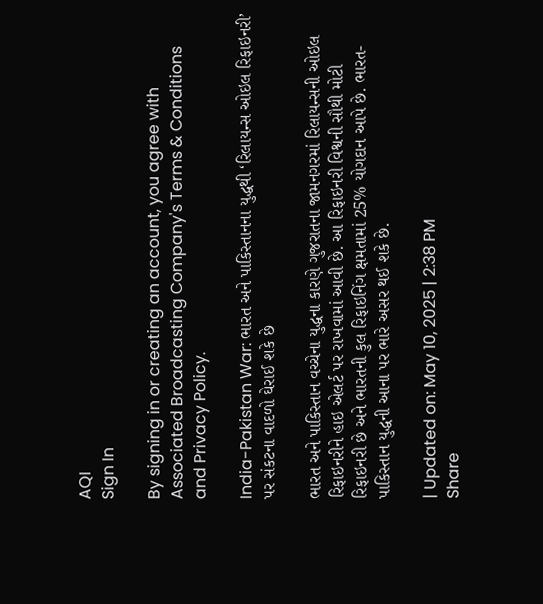AQI
Sign In

By signing in or creating an account, you agree with Associated Broadcasting Company's Terms & Conditions and Privacy Policy.

India-Pakistan War: ભારત અને પાકિસ્તાનના યુદ્ધથી ‘રિલાયન્સ ઓઇલ રિફાઇનરી’ પર સંકટના વાદળો ઘેરાઈ શકે છે

ભારત અને પાકિસ્તાન વચ્ચેના યુદ્ધના કારણે ગુજરાતના જામનગરમાં રિલાયન્સની ઓઇલ રિફાઇનરીને હાઇ એલર્ટ પર રાખવામાં આવી છે. આ રિફાઇનરી વિશ્વની સૌથી મોટી રિફાઇનરી છે અને ભારતની કુલ રિફાઇનિંગ ક્ષમતામાં 25% યોગદાન આપે છે. ભારત-પાકિસ્તાન યુદ્ધની આના પર ભારે અસર થઈ શકે છે.

| Updated on: May 10, 2025 | 2:38 PM
Share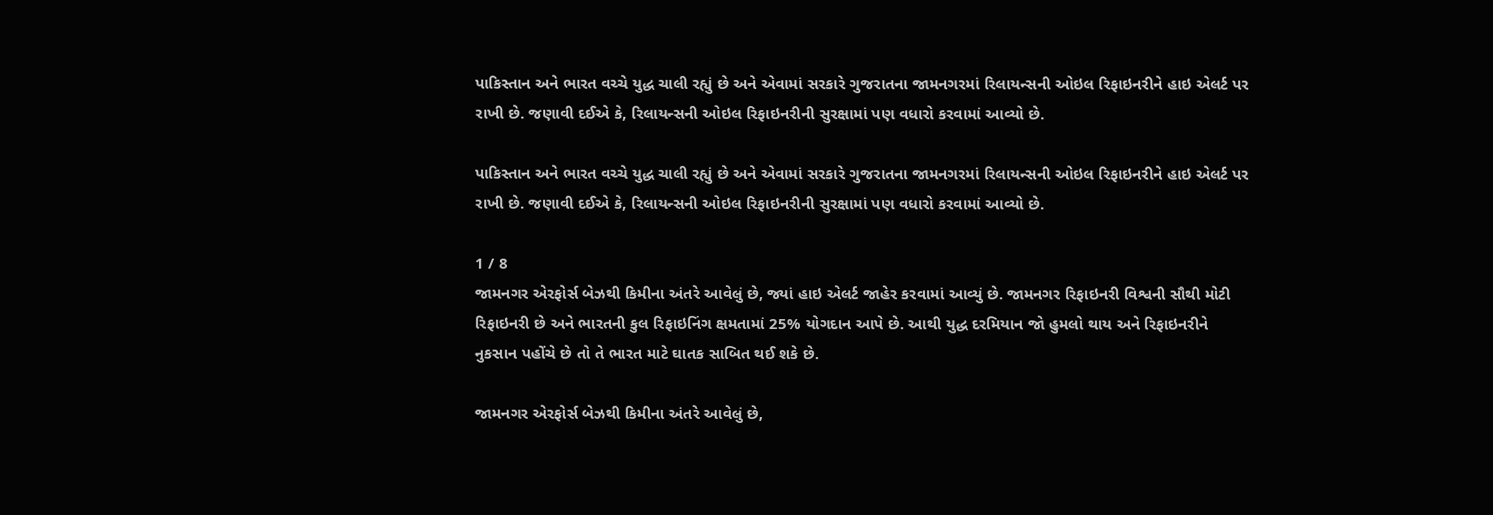પાકિસ્તાન અને ભારત વચ્ચે યુદ્ધ ચાલી રહ્યું છે અને એવામાં સરકારે ગુજરાતના જામનગરમાં રિલાયન્સની ઓઇલ રિફાઇનરીને હાઇ એલર્ટ પર રાખી છે. જણાવી દઈએ કે, રિલાયન્સની ઓઇલ રિફાઇનરીની સુરક્ષામાં પણ વધારો કરવામાં આવ્યો છે.

પાકિસ્તાન અને ભારત વચ્ચે યુદ્ધ ચાલી રહ્યું છે અને એવામાં સરકારે ગુજરાતના જામનગરમાં રિલાયન્સની ઓઇલ રિફાઇનરીને હાઇ એલર્ટ પર રાખી છે. જણાવી દઈએ કે, રિલાયન્સની ઓઇલ રિફાઇનરીની સુરક્ષામાં પણ વધારો કરવામાં આવ્યો છે.

1 / 8
જામનગર એરફોર્સ બેઝથી કિમીના અંતરે આવેલું છે, જ્યાં હાઇ એલર્ટ જાહેર કરવામાં આવ્યું છે. જામનગર રિફાઇનરી વિશ્વની સૌથી મોટી રિફાઇનરી છે અને ભારતની કુલ રિફાઇનિંગ ક્ષમતામાં 25% યોગદાન આપે છે. આથી યુદ્ધ દરમિયાન જો હુમલો થાય અને રિફાઇનરીને નુકસાન પહોંચે છે તો તે ભારત માટે ઘાતક સાબિત થઈ શકે છે.

જામનગર એરફોર્સ બેઝથી કિમીના અંતરે આવેલું છે,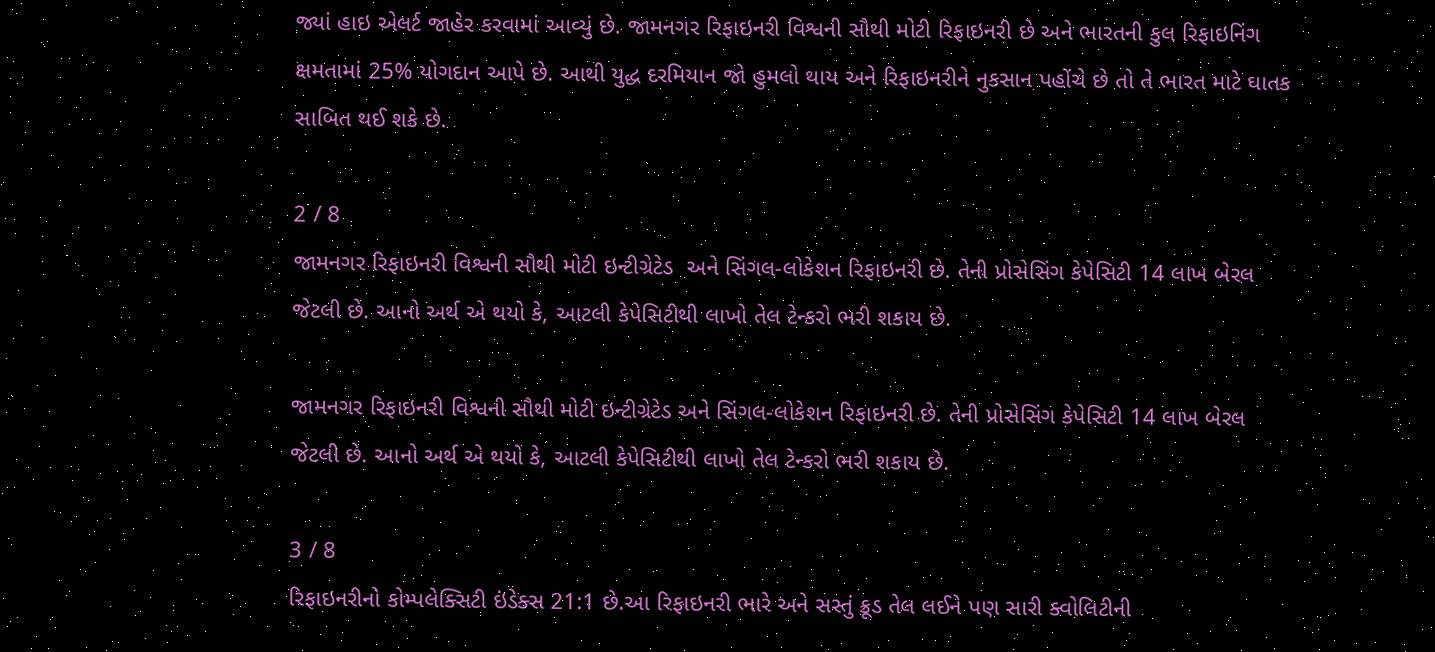જ્યાં હાઇ એલર્ટ જાહેર કરવામાં આવ્યું છે. જામનગર રિફાઇનરી વિશ્વની સૌથી મોટી રિફાઇનરી છે અને ભારતની કુલ રિફાઇનિંગ ક્ષમતામાં 25% યોગદાન આપે છે. આથી યુદ્ધ દરમિયાન જો હુમલો થાય અને રિફાઇનરીને નુકસાન પહોંચે છે તો તે ભારત માટે ઘાતક સાબિત થઈ શકે છે.

2 / 8
જામનગર રિફાઇનરી વિશ્વની સૌથી મોટી ઇન્ટીગ્રેટેડ  અને સિંગલ-લોકેશન રિફાઇનરી છે. તેની પ્રોસેસિંગ કેપેસિટી 14 લાખ બેરલ જેટલી છે. આનો અર્થ એ થયો કે, આટલી કેપેસિટીથી લાખો તેલ ટેન્કરો ભરી શકાય છે.

જામનગર રિફાઇનરી વિશ્વની સૌથી મોટી ઇન્ટીગ્રેટેડ અને સિંગલ-લોકેશન રિફાઇનરી છે. તેની પ્રોસેસિંગ કેપેસિટી 14 લાખ બેરલ જેટલી છે. આનો અર્થ એ થયો કે, આટલી કેપેસિટીથી લાખો તેલ ટેન્કરો ભરી શકાય છે.

3 / 8
રિફાઇનરીનો કોમ્પલેક્સિટી ઇંડેક્સ 21:1 છે.આ રિફાઇનરી ભારે અને સસ્તું ક્રૂડ તેલ લઈને પણ સારી ક્વોલિટીની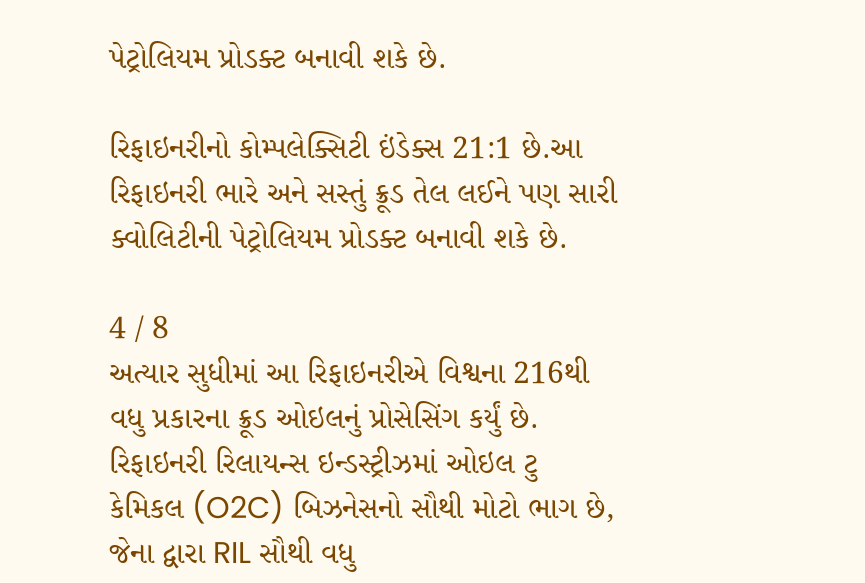પેટ્રોલિયમ પ્રોડક્ટ બનાવી શકે છે.

રિફાઇનરીનો કોમ્પલેક્સિટી ઇંડેક્સ 21:1 છે.આ રિફાઇનરી ભારે અને સસ્તું ક્રૂડ તેલ લઈને પણ સારી ક્વોલિટીની પેટ્રોલિયમ પ્રોડક્ટ બનાવી શકે છે.

4 / 8
અત્યાર સુધીમાં આ રિફાઇનરીએ વિશ્વના 216થી વધુ પ્રકારના ક્રૂડ ઓઇલનું પ્રોસેસિંગ કર્યું છે. રિફાઇનરી રિલાયન્સ ઇન્ડસ્ટ્રીઝમાં ઓઇલ ટુ કેમિકલ (O2C) બિઝનેસનો સૌથી મોટો ભાગ છે, જેના દ્વારા RIL સૌથી વધુ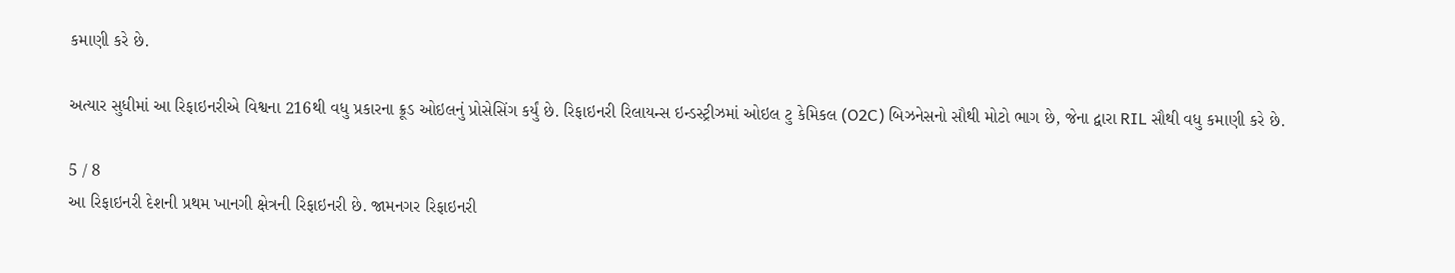કમાણી કરે છે.

અત્યાર સુધીમાં આ રિફાઇનરીએ વિશ્વના 216થી વધુ પ્રકારના ક્રૂડ ઓઇલનું પ્રોસેસિંગ કર્યું છે. રિફાઇનરી રિલાયન્સ ઇન્ડસ્ટ્રીઝમાં ઓઇલ ટુ કેમિકલ (O2C) બિઝનેસનો સૌથી મોટો ભાગ છે, જેના દ્વારા RIL સૌથી વધુ કમાણી કરે છે.

5 / 8
આ રિફાઇનરી દેશની પ્રથમ ખાનગી ક્ષેત્રની રિફાઇનરી છે. જામનગર રિફાઇનરી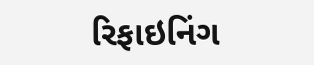રિફાઇનિંગ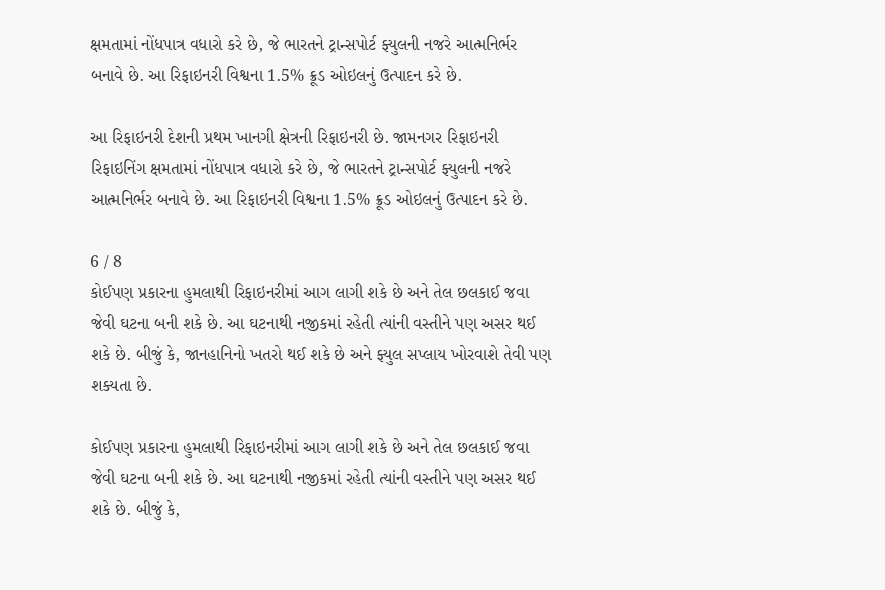ક્ષમતામાં નોંધપાત્ર વધારો કરે છે, જે ભારતને ટ્રાન્સપોર્ટ ફ્યુલની નજરે આત્મનિર્ભર બનાવે છે. આ રિફાઇનરી વિશ્વના 1.5% ક્રૂડ ઓઇલનું ઉત્પાદન કરે છે.

આ રિફાઇનરી દેશની પ્રથમ ખાનગી ક્ષેત્રની રિફાઇનરી છે. જામનગર રિફાઇનરી રિફાઇનિંગ ક્ષમતામાં નોંધપાત્ર વધારો કરે છે, જે ભારતને ટ્રાન્સપોર્ટ ફ્યુલની નજરે આત્મનિર્ભર બનાવે છે. આ રિફાઇનરી વિશ્વના 1.5% ક્રૂડ ઓઇલનું ઉત્પાદન કરે છે.

6 / 8
કોઈપણ પ્રકારના હુમલાથી રિફાઇનરીમાં આગ લાગી શકે છે અને તેલ છલકાઈ જવા જેવી ઘટના બની શકે છે. આ ઘટનાથી નજીકમાં રહેતી ત્યાંની વસ્તીને પણ અસર થઈ શકે છે. બીજું કે, જાનહાનિનો ખતરો થઈ શકે છે અને ફ્યુલ સપ્લાય ખોરવાશે તેવી પણ શક્યતા છે.

કોઈપણ પ્રકારના હુમલાથી રિફાઇનરીમાં આગ લાગી શકે છે અને તેલ છલકાઈ જવા જેવી ઘટના બની શકે છે. આ ઘટનાથી નજીકમાં રહેતી ત્યાંની વસ્તીને પણ અસર થઈ શકે છે. બીજું કે,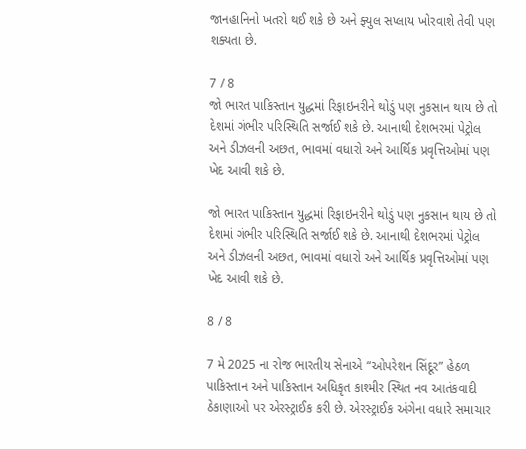જાનહાનિનો ખતરો થઈ શકે છે અને ફ્યુલ સપ્લાય ખોરવાશે તેવી પણ શક્યતા છે.

7 / 8
જો ભારત પાકિસ્તાન યુદ્ધમાં રિફાઇનરીને થોડું પણ નુકસાન થાય છે તો દેશમાં ગંભીર પરિસ્થિતિ સર્જાઈ શકે છે. આનાથી દેશભરમાં પેટ્રોલ અને ડીઝલની અછત, ભાવમાં વધારો અને આર્થિક પ્રવૃત્તિઓમાં પણ ખેદ આવી શકે છે.

જો ભારત પાકિસ્તાન યુદ્ધમાં રિફાઇનરીને થોડું પણ નુકસાન થાય છે તો દેશમાં ગંભીર પરિસ્થિતિ સર્જાઈ શકે છે. આનાથી દેશભરમાં પેટ્રોલ અને ડીઝલની અછત, ભાવમાં વધારો અને આર્થિક પ્રવૃત્તિઓમાં પણ ખેદ આવી શકે છે.

8 / 8

7 મે 2025 ના રોજ ભારતીય સેનાએ “ઓપરેશન સિંદૂર” હેઠળ પાકિસ્તાન અને પાકિસ્તાન અધિકૃત કાશ્મીર સ્થિત નવ આતંકવાદી ઠેકાણાઓ પર એરસ્ટ્રાઈક કરી છે. એરસ્ટ્રાઈક અંગેના વધારે સમાચાર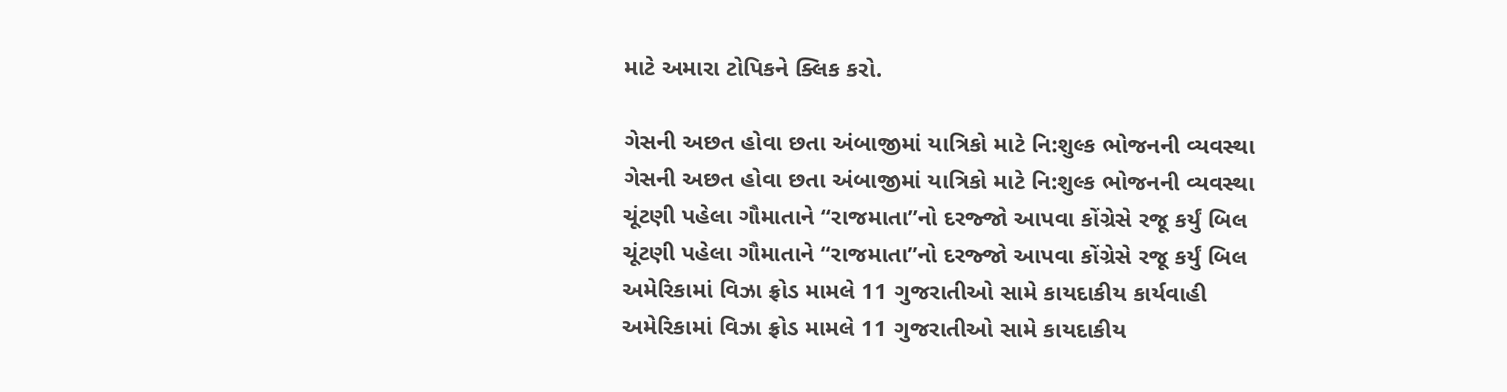માટે અમારા ટોપિકને ક્લિક કરો.

ગેસની અછત હોવા છતા અંબાજીમાં યાત્રિકો માટે નિ:શુલ્ક ભોજનની વ્યવસ્થા
ગેસની અછત હોવા છતા અંબાજીમાં યાત્રિકો માટે નિ:શુલ્ક ભોજનની વ્યવસ્થા
ચૂંટણી પહેલા ગૌમાતાને “રાજમાતા”નો દરજ્જો આપવા કોંગ્રેસે રજૂ કર્યું બિલ
ચૂંટણી પહેલા ગૌમાતાને “રાજમાતા”નો દરજ્જો આપવા કોંગ્રેસે રજૂ કર્યું બિલ
અમેરિકામાં વિઝા ફ્રોડ મામલે 11 ગુજરાતીઓ સામે કાયદાકીય કાર્યવાહી
અમેરિકામાં વિઝા ફ્રોડ મામલે 11 ગુજરાતીઓ સામે કાયદાકીય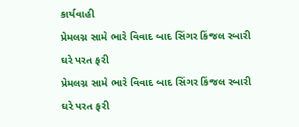કાર્યવાહી
પ્રેમલગ્ન સામે ભારે વિવાદ બાદ સિંગર કિંજલ રબારી ઘરે પરત ફરી
પ્રેમલગ્ન સામે ભારે વિવાદ બાદ સિંગર કિંજલ રબારી ઘરે પરત ફરી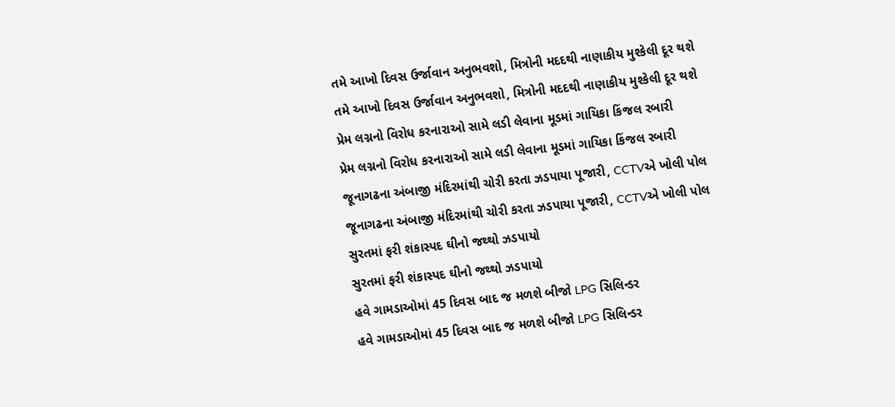તમે આખો દિવસ ઉર્જાવાન અનુભવશો, મિત્રોની મદદથી નાણાકીય મુશ્કેલી દૂર થશે
તમે આખો દિવસ ઉર્જાવાન અનુભવશો, મિત્રોની મદદથી નાણાકીય મુશ્કેલી દૂર થશે
પ્રેમ લગ્નનો વિરોધ કરનારાઓ સામે લડી લેવાના મૂડમાં ગાયિકા કિંજલ રબારી
પ્રેમ લગ્નનો વિરોધ કરનારાઓ સામે લડી લેવાના મૂડમાં ગાયિકા કિંજલ રબારી
જૂનાગઢના અંબાજી મંદિરમાંથી ચોરી કરતા ઝડપાયા પૂજારી, CCTVએ ખોલી પોલ
જૂનાગઢના અંબાજી મંદિરમાંથી ચોરી કરતા ઝડપાયા પૂજારી, CCTVએ ખોલી પોલ
સુરતમાં ફરી શંકાસ્પદ ઘીનો જથ્થો ઝડપાયો
સુરતમાં ફરી શંકાસ્પદ ઘીનો જથ્થો ઝડપાયો
હવે ગામડાઓમાં 45 દિવસ બાદ જ મળશે બીજો LPG સિલિન્ડર
હવે ગામડાઓમાં 45 દિવસ બાદ જ મળશે બીજો LPG સિલિન્ડર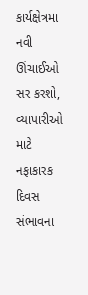કાર્યક્ષેત્રમા નવી ઊંચાઈઓ સર કરશો, વ્યાપારીઓ માટે નફાકારક દિવસ સંભાવના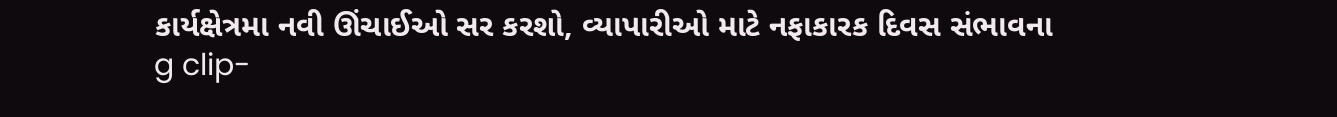કાર્યક્ષેત્રમા નવી ઊંચાઈઓ સર કરશો, વ્યાપારીઓ માટે નફાકારક દિવસ સંભાવના
g clip-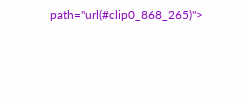path="url(#clip0_868_265)">